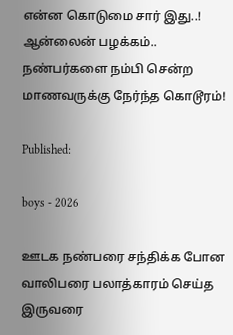என்ன கொடுமை சார் இது..! ஆன்லைன் பழக்கம்.. நண்பர்களை நம்பி சென்ற மாணவருக்கு நேர்ந்த கொடூரம்!

Published:

boys - 2026

ஊடக நண்பரை சந்திக்க போன வாலிபரை பலாத்காரம் செய்த இருவரை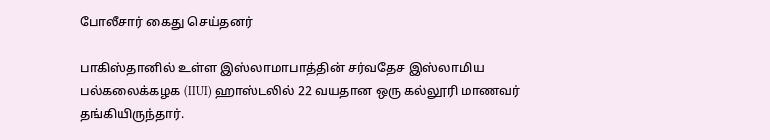போலீசார் கைது செய்தனர்

பாகிஸ்தானில் உள்ள இஸ்லாமாபாத்தின் சர்வதேச இஸ்லாமிய பல்கலைக்கழக (IIUI) ஹாஸ்டலில் 22 வயதான ஒரு கல்லூரி மாணவர் தங்கியிருந்தார்.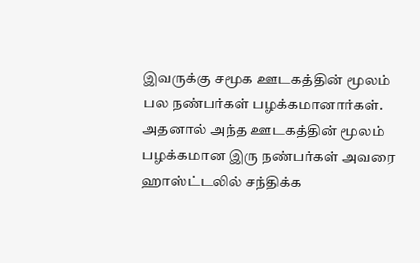இவருக்கு சமூக ஊடகத்தின் மூலம் பல நண்பர்கள் பழக்கமானார்கள். அதனால் அந்த ஊடகத்தின் மூலம் பழக்கமான இரு நண்பர்கள் அவரை ஹாஸ்ட்டலில் சந்திக்க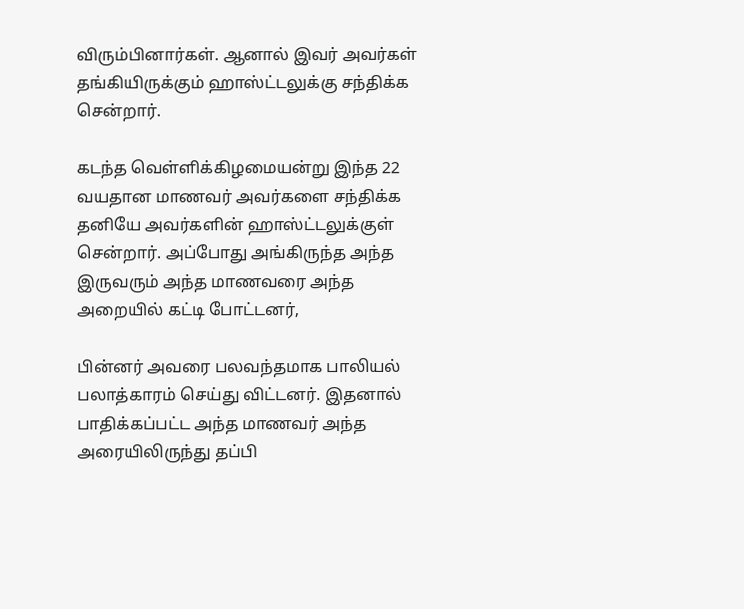விரும்பினார்கள். ஆனால் இவர் அவர்கள் தங்கியிருக்கும் ஹாஸ்ட்டலுக்கு சந்திக்க சென்றார்.

கடந்த வெள்ளிக்கிழமையன்று இந்த 22 வயதான மாணவர் அவர்களை சந்திக்க தனியே அவர்களின் ஹாஸ்ட்டலுக்குள் சென்றார். அப்போது அங்கிருந்த அந்த இருவரும் அந்த மாணவரை அந்த அறையில் கட்டி போட்டனர்,

பின்னர் அவரை பலவந்தமாக பாலியல் பலாத்காரம் செய்து விட்டனர். இதனால் பாதிக்கப்பட்ட அந்த மாணவர் அந்த அரையிலிருந்து தப்பி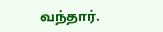வந்தார்.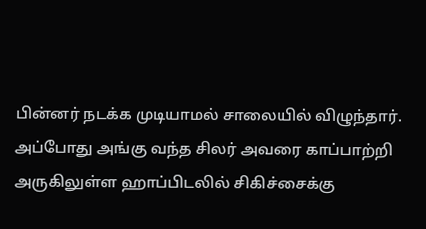பின்னர் நடக்க முடியாமல் சாலையில் விழுந்தார். அப்போது அங்கு வந்த சிலர் அவரை காப்பாற்றி அருகிலுள்ள ஹாப்பிடலில் சிகிச்சைக்கு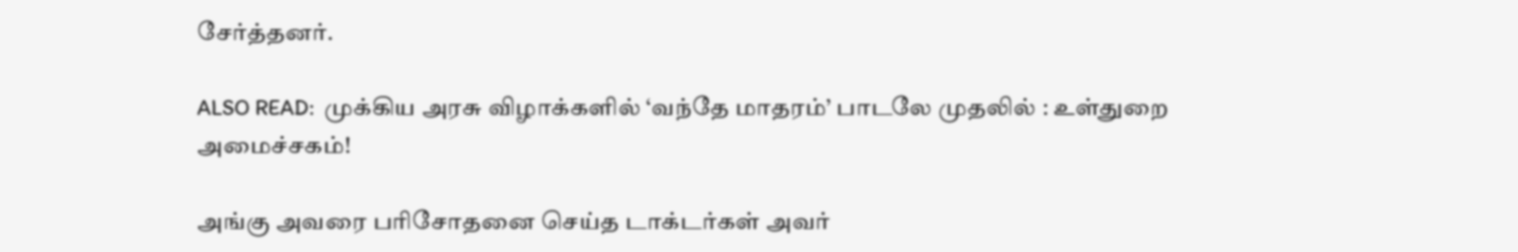சேர்த்தனர்.

ALSO READ:  முக்கிய அரசு விழாக்களில் ‘வந்தே மாதரம்’ பாடலே முதலில் : உள்துறை அமைச்சகம்!

அங்கு அவரை பரிசோதனை செய்த டாக்டர்கள் அவர்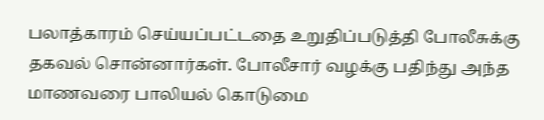பலாத்காரம் செய்யப்பட்டதை உறுதிப்படுத்தி போலீசுக்கு தகவல் சொன்னார்கள். போலீசார் வழக்கு பதிந்து அந்த மாணவரை பாலியல் கொடுமை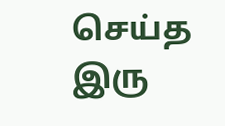செய்த இரு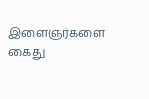இளைஞர்களை கைது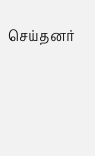செய்தனர்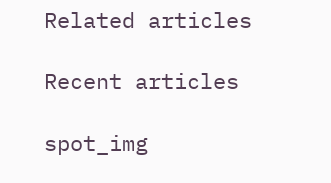Related articles

Recent articles

spot_img